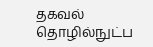தகவல் தொழில்நுட்ப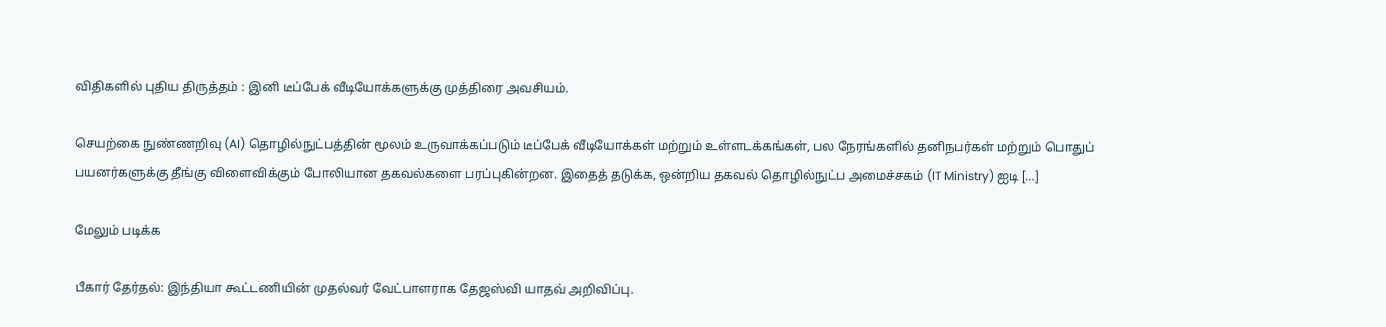விதிகளில் புதிய திருத்தம் : இனி டீப்பேக் வீடியோக்களுக்கு முத்திரை அவசியம்.

செயற்கை நுண்ணறிவு (AI) தொழில்நுட்பத்தின் மூலம் உருவாக்கப்படும் டீப்பேக் வீடியோக்கள் மற்றும் உள்ளடக்கங்கள், பல நேரங்களில் தனிநபர்கள் மற்றும் பொதுப் பயனர்களுக்கு தீங்கு விளைவிக்கும் போலியான தகவல்களை பரப்புகின்றன. இதைத் தடுக்க, ஒன்றிய தகவல் தொழில்நுட்ப அமைச்சகம் (IT Ministry) ஐடி […]

மேலும் படிக்க

பீகார் தேர்தல்: இந்தியா கூட்டணியின் முதல்வர் வேட்பாளராக தேஜஸ்வி யாதவ் அறிவிப்பு.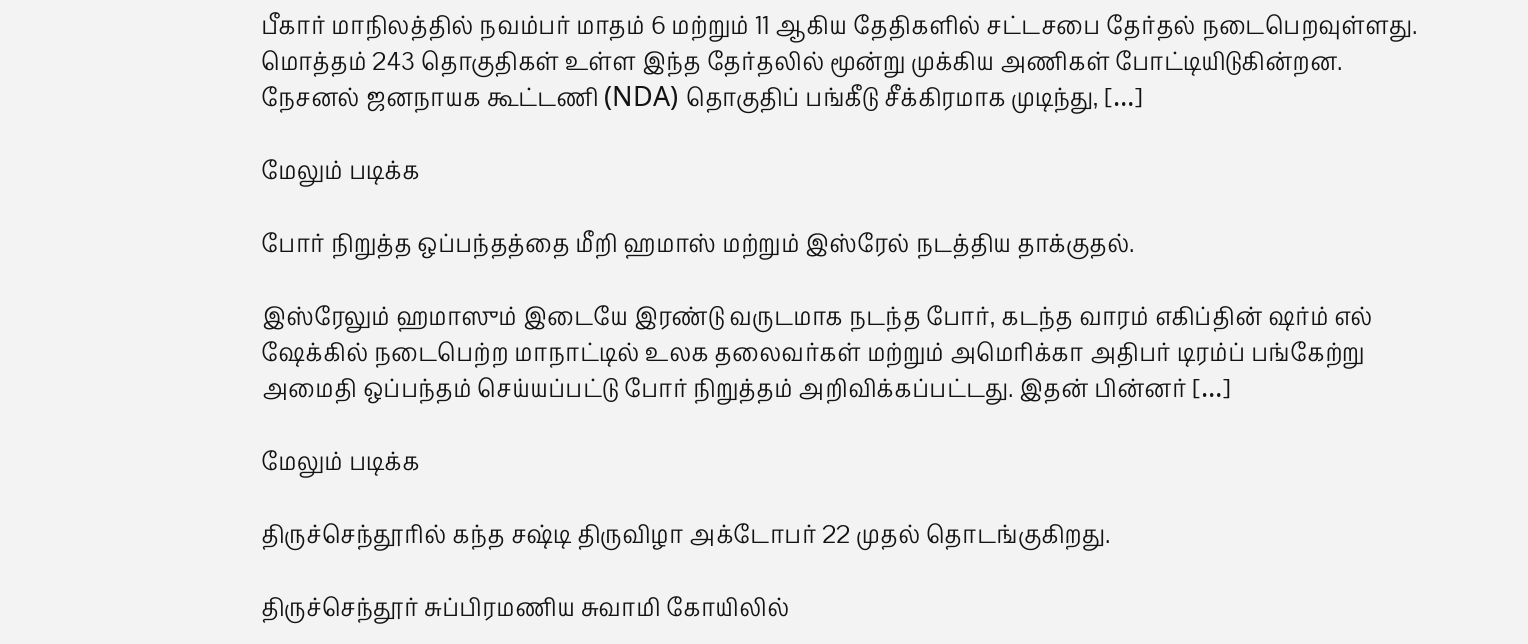பீகார் மாநிலத்தில் நவம்பர் மாதம் 6 மற்றும் 11 ஆகிய தேதிகளில் சட்டசபை தேர்தல் நடைபெறவுள்ளது. மொத்தம் 243 தொகுதிகள் உள்ள இந்த தேர்தலில் மூன்று முக்கிய அணிகள் போட்டியிடுகின்றன. நேசனல் ஜனநாயக கூட்டணி (NDA) தொகுதிப் பங்கீடு சீக்கிரமாக முடிந்து, […]

மேலும் படிக்க

போர் நிறுத்த ஒப்பந்தத்தை மீறி ஹமாஸ் மற்றும் இஸ்ரேல் நடத்திய தாக்குதல்.

இஸ்ரேலும் ஹமாஸும் இடையே இரண்டு வருடமாக நடந்த போர், கடந்த வாரம் எகிப்தின் ஷர்ம் எல் ஷேக்கில் நடைபெற்ற மாநாட்டில் உலக தலைவர்கள் மற்றும் அமெரிக்கா அதிபர் டிரம்ப் பங்கேற்று அமைதி ஒப்பந்தம் செய்யப்பட்டு போர் நிறுத்தம் அறிவிக்கப்பட்டது. இதன் பின்னர் […]

மேலும் படிக்க

திருச்செந்தூரில் கந்த சஷ்டி திருவிழா அக்டோபர் 22 முதல் தொடங்குகிறது.

திருச்செந்தூர் சுப்பிரமணிய சுவாமி கோயிலில்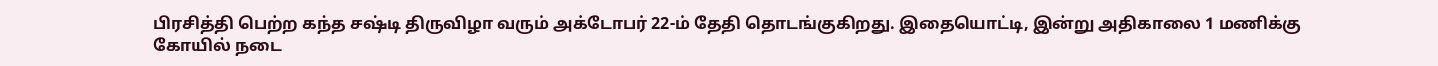பிரசித்தி பெற்ற கந்த சஷ்டி திருவிழா வரும் அக்டோபர் 22-ம் தேதி தொடங்குகிறது. இதையொட்டி, இன்று அதிகாலை 1 மணிக்கு கோயில் நடை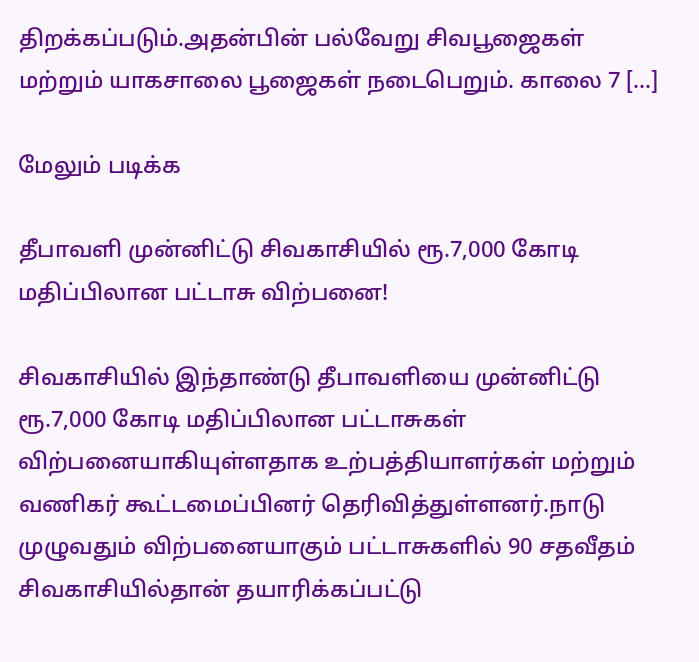திறக்கப்படும்.அதன்பின் பல்வேறு சிவபூஜைகள் மற்றும் யாகசாலை பூஜைகள் நடைபெறும். காலை 7 […]

மேலும் படிக்க

தீபாவளி முன்னிட்டு சிவகாசியில் ரூ.7,000 கோடி மதிப்பிலான பட்டாசு விற்பனை!

சிவகாசியில் இந்தாண்டு தீபாவளியை முன்னிட்டு ரூ.7,000 கோடி மதிப்பிலான பட்டாசுகள் விற்பனையாகியுள்ளதாக உற்பத்தியாளர்கள் மற்றும் வணிகர் கூட்டமைப்பினர் தெரிவித்துள்ளனர்.நாடு முழுவதும் விற்பனையாகும் பட்டாசுகளில் 90 சதவீதம் சிவகாசியில்தான் தயாரிக்கப்பட்டு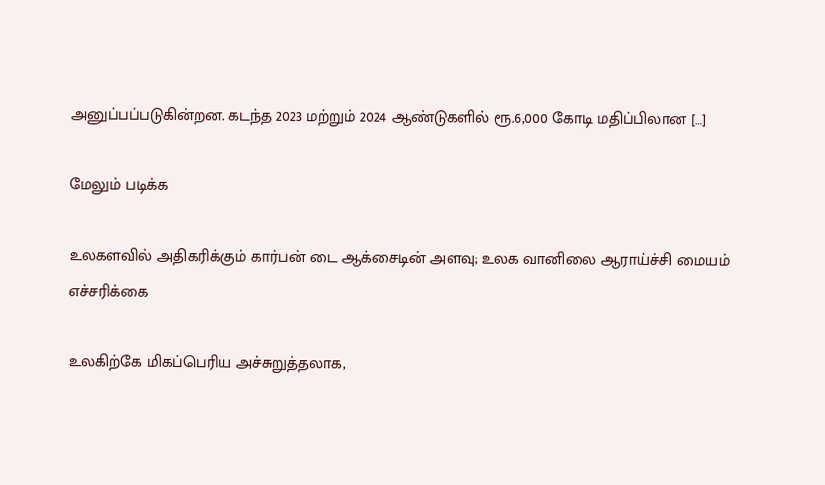அனுப்பப்படுகின்றன. கடந்த 2023 மற்றும் 2024 ஆண்டுகளில் ரூ.6,000 கோடி மதிப்பிலான […]

மேலும் படிக்க

உலகளவில் அதிகரிக்கும் கார்பன் டை ஆக்சைடின் அளவு; உலக வானிலை ஆராய்ச்சி மையம் எச்சரிக்கை

உலகிற்கே மிகப்பெரிய அச்சுறுத்தலாக,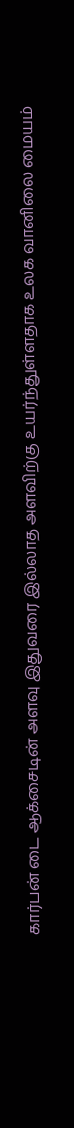கார்பன் டை ஆக்சைடின் அளவு இதுவரை இல்லாத அளவிற்கு உயர்ந்துள்ளதாக உலக வானிலை மையம்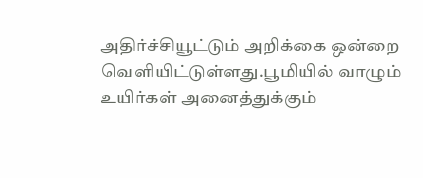அதிர்ச்சியூட்டும் அறிக்கை ஒன்றை வெளியிட்டுள்ளது.பூமியில் வாழும் உயிர்கள் அனைத்துக்கும்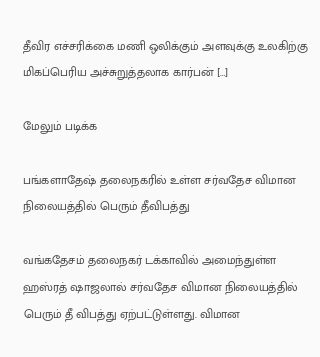தீவிர எச்சரிக்கை மணி ஒலிக்கும் அளவுக்கு உலகிற்கு மிகப்பெரிய அச்சுறுத்தலாக கார்பன் […]

மேலும் படிக்க

பங்களாதேஷ் தலைநகரில் உள்ள சர்வதேச விமான நிலையத்தில் பெரும் தீவிபத்து

வங்கதேசம் தலைநகர் டக்காவில் அமைந்துள்ள ஹஸ்ரத் ஷாஜலால் சர்வதேச விமான நிலையத்தில் பெரும் தீ விபத்து ஏற்பட்டுள்ளது. விமான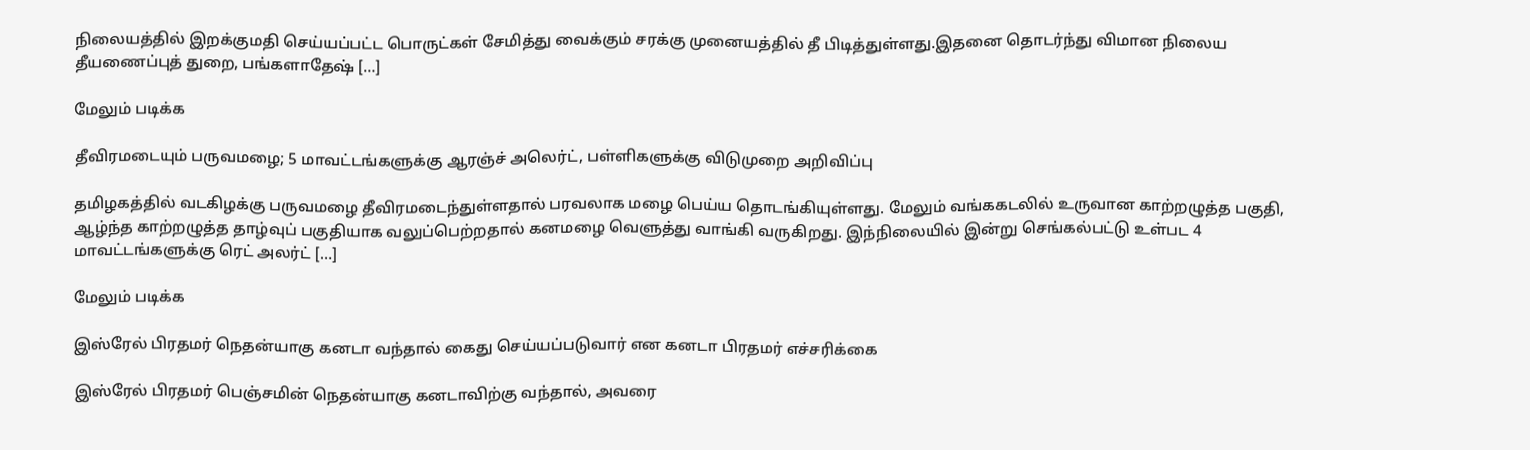நிலையத்தில் இறக்குமதி செய்யப்பட்ட பொருட்கள் சேமித்து வைக்கும் சரக்கு முனையத்தில் தீ பிடித்துள்ளது.இதனை தொடர்ந்து விமான நிலைய தீயணைப்புத் துறை, பங்களாதேஷ் […]

மேலும் படிக்க

தீவிரமடையும் பருவமழை; 5 மாவட்டங்களுக்கு ஆரஞ்ச் அலெர்ட், பள்ளிகளுக்கு விடுமுறை அறிவிப்பு

தமிழகத்தில் வடகிழக்கு பருவமழை தீவிரமடைந்துள்ளதால் பரவலாக மழை பெய்ய தொடங்கியுள்ளது. மேலும் வங்ககடலில் உருவான காற்றழுத்த பகுதி, ஆழ்ந்த காற்றழுத்த தாழ்வுப் பகுதியாக வலுப்பெற்றதால் கனமழை வெளுத்து வாங்கி வருகிறது. இந்நிலையில் இன்று செங்கல்பட்டு உள்பட 4 மாவட்டங்களுக்கு ரெட் அலர்ட் […]

மேலும் படிக்க

இஸ்ரேல் பிரதமர் நெதன்யாகு கனடா வந்தால் கைது செய்யப்படுவார் என கனடா பிரதமர் எச்சரிக்கை

இஸ்ரேல் பிரதமர் பெஞ்சமின் நெதன்யாகு கனடாவிற்கு வந்தால், அவரை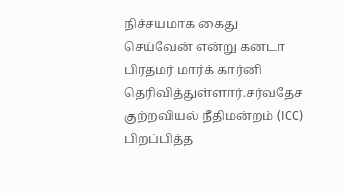நிச்சயமாக கைது செய்வேன் என்று கனடா பிரதமர் மார்க் கார்னி தெரிவித்துள்ளார்.சர்வதேச குற்றவியல் நீதிமன்றம் (ICC) பிறப்பித்த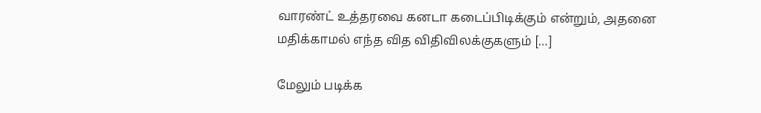வாரண்ட் உத்தரவை கனடா கடைப்பிடிக்கும் என்றும், அதனை மதிக்காமல் எந்த வித விதிவிலக்குகளும் […]

மேலும் படிக்க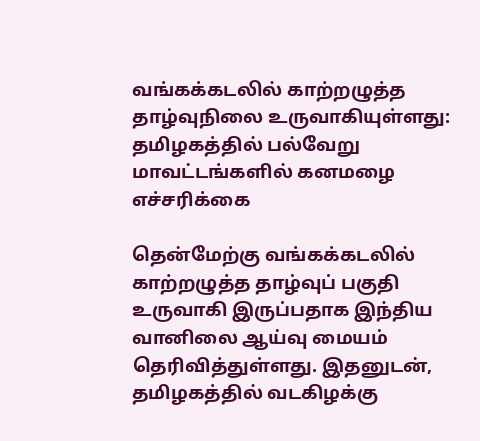வங்கக்கடலில் காற்றழுத்த தாழ்வுநிலை உருவாகியுள்ளது: தமிழகத்தில் பல்வேறு மாவட்டங்களில் கனமழை எச்சரிக்கை

தென்மேற்கு வங்கக்கடலில் காற்றழுத்த தாழ்வுப் பகுதி உருவாகி இருப்பதாக இந்திய வானிலை ஆய்வு மையம் தெரிவித்துள்ளது. இதனுடன், தமிழகத்தில் வடகிழக்கு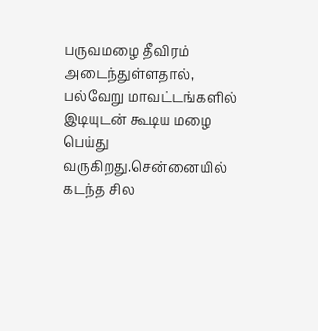பருவமழை தீவிரம் அடைந்துள்ளதால், பல்வேறு மாவட்டங்களில் இடியுடன் கூடிய மழை பெய்து வருகிறது.சென்னையில் கடந்த சில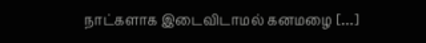நாட்களாக இடைவிடாமல் கனமழை […]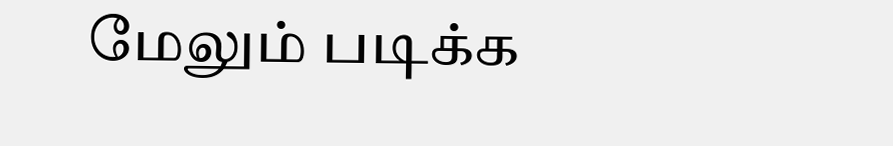மேலும் படிக்க